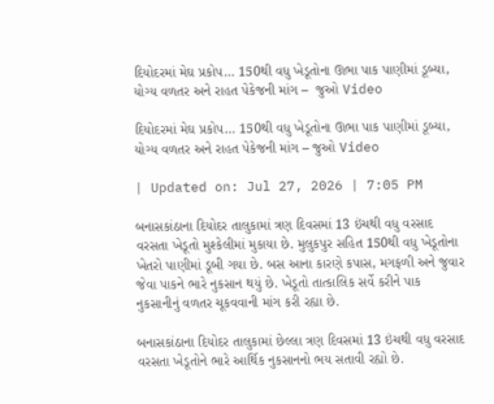દિયોદરમાં મેઘ પ્રકોપ… 150થી વધુ ખેડૂતોના ઊભા પાક પાણીમાં ડૂબ્યા, યોગ્ય વળતર અને રાહત પેકેજની માંગ –  જુઓ Video

દિયોદરમાં મેઘ પ્રકોપ… 150થી વધુ ખેડૂતોના ઊભા પાક પાણીમાં ડૂબ્યા, યોગ્ય વળતર અને રાહત પેકેજની માંગ – જુઓ Video

| Updated on: Jul 27, 2026 | 7:05 PM

બનાસકાંઠાના દિયોદર તાલુકામાં ત્રણ દિવસમાં 13 ઇંચથી વધુ વરસાદ વરસતા ખેડૂતો મુશ્કેલીમાં મુકાયા છે. મુલુકપુર સહિત 150થી વધુ ખેડૂતોના ખેતરો પાણીમાં ડૂબી ગયા છે. બસ આના કારણે કપાસ, મગફળી અને જુવાર જેવા પાકને ભારે નુકસાન થયું છે. ખેડૂતો તાત્કાલિક સર્વે કરીને પાક નુકસાનીનું વળતર ચૂકવવાની માંગ કરી રહ્યા છે.

બનાસકાંઠાના દિયોદર તાલુકામાં છેલ્લા ત્રણ દિવસમાં 13 ઇંચથી વધુ વરસાદ વરસતા ખેડૂતોને ભારે આર્થિક નુકસાનનો ભય સતાવી રહ્યો છે.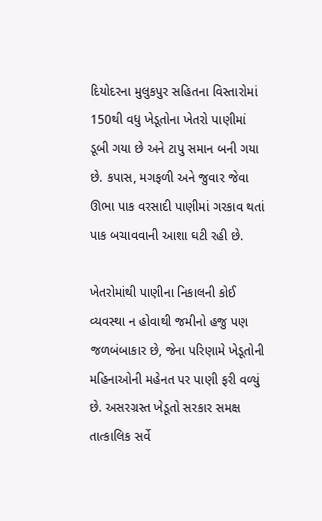દિયોદરના મુલુકપુર સહિતના વિસ્તારોમાં 150થી વધુ ખેડૂતોના ખેતરો પાણીમાં ડૂબી ગયા છે અને ટાપુ સમાન બની ગયા છે. કપાસ, મગફળી અને જુવાર જેવા ઊભા પાક વરસાદી પાણીમાં ગરકાવ થતાં પાક બચાવવાની આશા ઘટી રહી છે.

ખેતરોમાંથી પાણીના નિકાલની કોઈ વ્યવસ્થા ન હોવાથી જમીનો હજુ પણ જળબંબાકાર છે, જેના પરિણામે ખેડૂતોની મહિનાઓની મહેનત પર પાણી ફરી વળ્યું છે. અસરગ્રસ્ત ખેડૂતો સરકાર સમક્ષ તાત્કાલિક સર્વે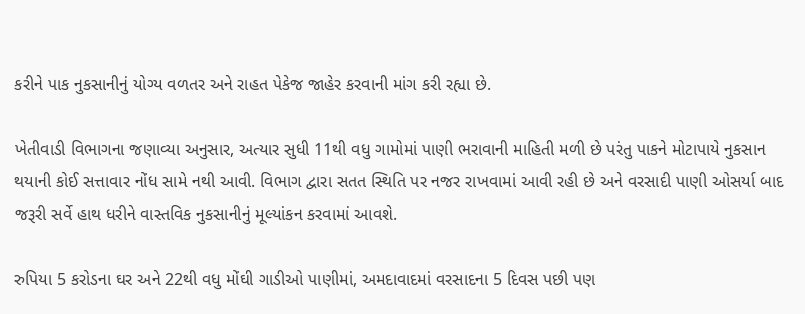કરીને પાક નુકસાનીનું યોગ્ય વળતર અને રાહત પેકેજ જાહેર કરવાની માંગ કરી રહ્યા છે.

ખેતીવાડી વિભાગના જણાવ્યા અનુસાર, અત્યાર સુધી 11થી વધુ ગામોમાં પાણી ભરાવાની માહિતી મળી છે પરંતુ પાકને મોટાપાયે નુકસાન થયાની કોઈ સત્તાવાર નોંધ સામે નથી આવી. વિભાગ દ્વારા સતત સ્થિતિ પર નજર રાખવામાં આવી રહી છે અને વરસાદી પાણી ઓસર્યા બાદ જરૂરી સર્વે હાથ ધરીને વાસ્તવિક નુકસાનીનું મૂલ્યાંકન કરવામાં આવશે.

રુપિયા 5 કરોડના ઘર અને 22થી વધુ મોંઘી ગાડીઓ પાણીમાં, અમદાવાદમાં વરસાદના 5 દિવસ પછી પણ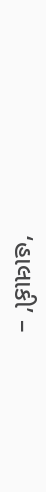‘હાલાકી’ –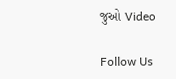જુઓ Video

Follow Us